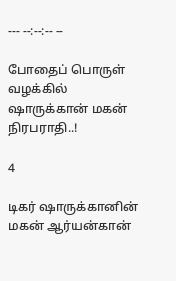--- --:--:-- --

போதைப் பொருள் வழக்கில் ஷாருக்கான் மகன் நிரபராதி..!

4

டிகர் ஷாருக்கானின் மகன் ஆர்யன்கான்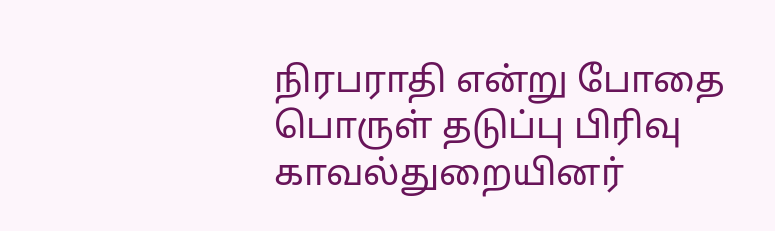நிரபராதி என்று போதை பொருள் தடுப்பு பிரிவு காவல்துறையினர்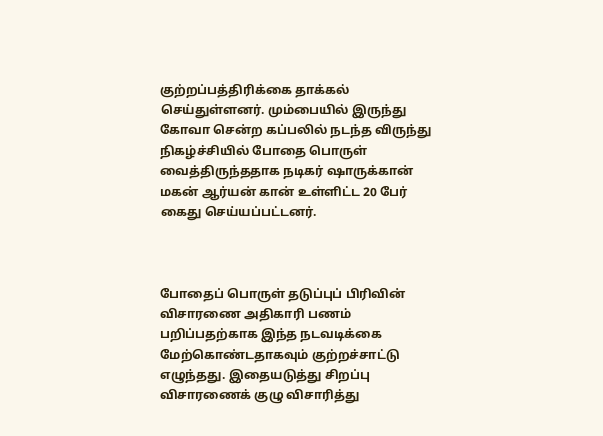குற்றப்பத்திரிக்கை தாக்கல் செய்துள்ளனர். மும்பையில் இருந்து கோவா சென்ற கப்பலில் நடந்த விருந்து நிகழ்ச்சியில் போதை பொருள் வைத்திருந்ததாக நடிகர் ஷாருக்கான் மகன் ஆர்யன் கான் உள்ளிட்ட 20 பேர் கைது செய்யப்பட்டனர்.



போதைப் பொருள் தடுப்புப் பிரிவின் விசாரணை அதிகாரி பணம் பறிப்பதற்காக இந்த நடவடிக்கை மேற்கொண்டதாகவும் குற்றச்சாட்டு எழுந்தது. இதையடுத்து சிறப்பு விசாரணைக் குழு விசாரித்து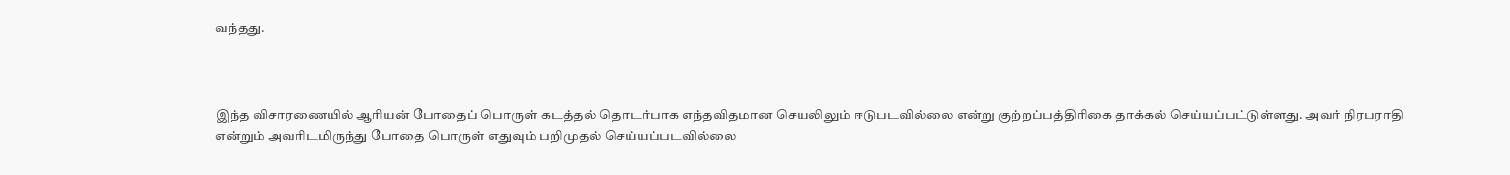வந்தது.



இந்த விசாரணையில் ஆரியன் போதைப் பொருள் கடத்தல் தொடர்பாக எந்தவிதமான செயலிலும் ஈடுபடவில்லை என்று குற்றப்பத்திரிகை தாக்கல் செய்யப்பட்டுள்ளது. அவர் நிரபராதி என்றும் அவரிடமிருந்து போதை பொருள் எதுவும் பறிமுதல் செய்யப்படவில்லை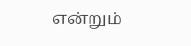என்றும்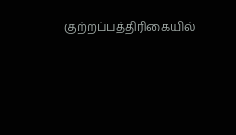குற்றப்பத்திரிகையில்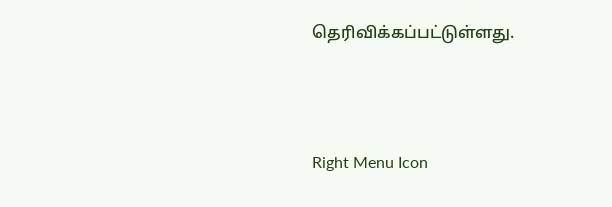தெரிவிக்கப்பட்டுள்ளது.



Right Menu Icon